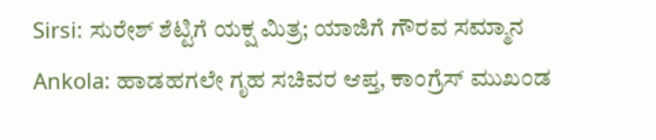Sirsi: ಸುರೇಶ್ ಶೆಟ್ಟಿಗೆ ಯಕ್ಷ ಮಿತ್ರ; ಯಾಜಿಗೆ ಗೌರವ ಸಮ್ಮಾನ
Ankola: ಹಾಡಹಗಲೇ ಗೃಹ ಸಚಿವರ ಆಪ್ತ, ಕಾಂಗ್ರೆಸ್ ಮುಖಂಡ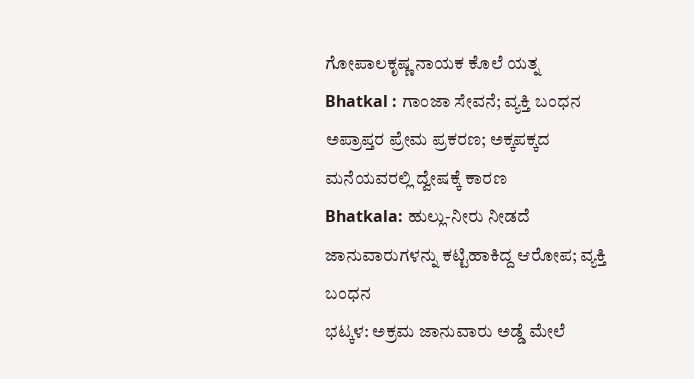ಗೋಪಾಲಕೃಷ್ಣ ನಾಯಕ ಕೊಲೆ ಯತ್ನ
Bhatkal : ಗಾಂಜಾ ಸೇವನೆ; ವ್ಯಕ್ತಿ ಬಂಧನ
ಅಪ್ರಾಪ್ತರ ಪ್ರೇಮ ಪ್ರಕರಣ; ಅಕ್ಕಪಕ್ಕದ ಮನೆಯವರಲ್ಲಿ ದ್ವೇಷಕ್ಕೆ ಕಾರಣ
Bhatkala: ಹುಲ್ಲು-ನೀರು ನೀಡದೆ ಜಾನುವಾರುಗಳನ್ನು ಕಟ್ಟಿಹಾಕಿದ್ದ ಆರೋಪ; ವ್ಯಕ್ತಿ ಬಂಧನ
ಭಟ್ಕಳ: ಅಕ್ರಮ ಜಾನುವಾರು ಅಡ್ಡೆ ಮೇಲೆ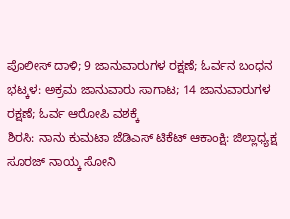ಪೊಲೀಸ್ ದಾಳಿ; 9 ಜಾನುವಾರುಗಳ ರಕ್ಷಣೆ; ಓರ್ವನ ಬಂಧನ
ಭಟ್ಕಳ: ಅಕ್ರಮ ಜಾನುವಾರು ಸಾಗಾಟ; 14 ಜಾನುವಾರುಗಳ ರಕ್ಷಣೆ; ಓರ್ವ ಆರೋಪಿ ವಶಕ್ಕೆ
ಶಿರಸಿ: ನಾನು ಕುಮಟಾ ಜೆಡಿಎಸ್ ಟಿಕೆಟ್ ಆಕಾಂಕ್ಷಿ: ಜಿಲ್ಲಾಧ್ಯಕ್ಷ ಸೂರಜ್ ನಾಯ್ಕ ಸೋನಿ